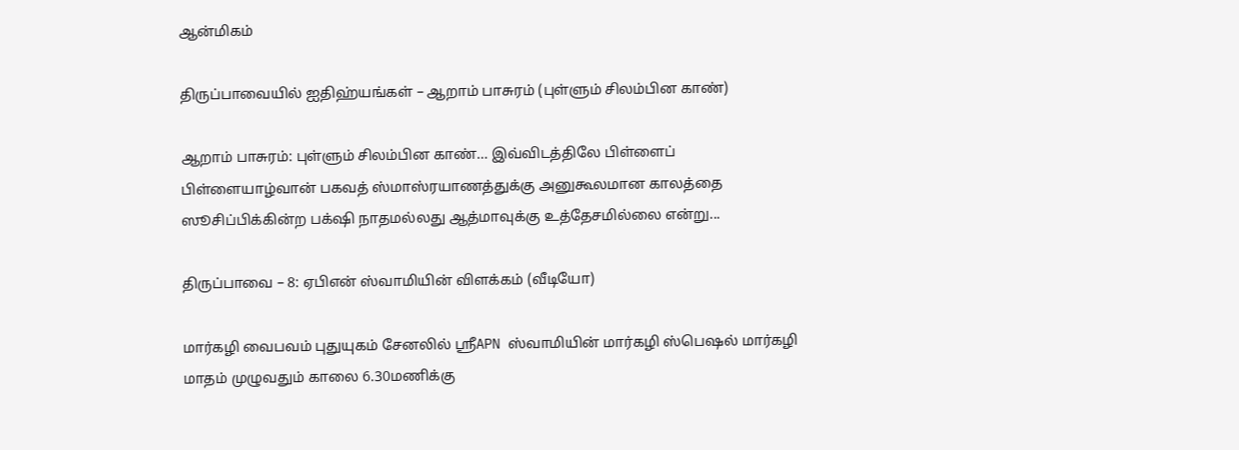ஆன்மிகம்

திருப்பாவையில் ஐதிஹ்யங்கள் – ஆறாம் பாசுரம் (புள்ளும் சிலம்பின காண்)

ஆறாம் பாசுரம்: புள்ளும் சிலம்பின காண்… இவ்விடத்திலே பிள்ளைப் பிள்ளையாழ்வான் பகவத் ஸ்மாஸ்ரயாணத்துக்கு அனுகூலமான காலத்தை ஸூசிப்பிக்கின்ற பக்‌ஷி நாதமல்லது ஆத்மாவுக்கு உத்தேசமில்லை என்று...

திருப்பாவை – 8: ஏபிஎன் ஸ்வாமியின் விளக்கம் (வீடியோ)

மார்கழி வைபவம் புதுயுகம் சேனலில் ஶ்ரீAPN ஸ்வாமியின் மார்கழி ஸ்பெஷல் மார்கழி மாதம் முழுவதும் காலை 6.30மணிக்கு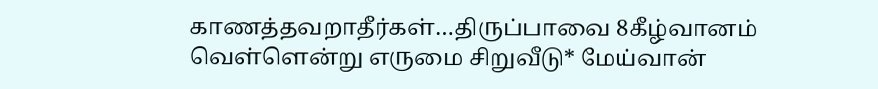காணத்தவறாதீர்கள்…திருப்பாவை 8கீழ்வானம் வெள்ளென்று எருமை சிறுவீடு* மேய்வான்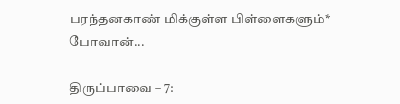பரந்தனகாண் மிக்குள்ள பிள்ளைகளும்* போவான்...

திருப்பாவை – 7: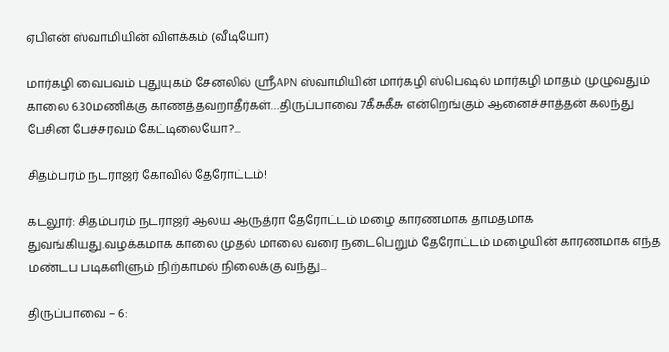ஏபிஎன் ஸ்வாமியின் விளக்கம் (வீடியோ)

மார்கழி வைபவம் புதுயுகம் சேனலில் ஶ்ரீAPN ஸ்வாமியின் மார்கழி ஸ்பெஷல் மார்கழி மாதம் முழுவதும் காலை 6.30மணிக்கு காணத்தவறாதீர்கள்…திருப்பாவை 7கீசுகீசு என்றெங்கும் ஆனைச்சாத்தன் கலந்து பேசின பேச்சரவம் கேட்டிலையோ?...

சிதம்பரம் நடராஜர் கோவில் தேரோட்டம்!

கடலூர்: சிதம்பரம் நடராஜர் ஆலய ஆருத்ரா தேரோட்டம் மழை காரணமாக தாமதமாக துவங்கியது.வழக்கமாக காலை முதல் மாலை வரை நடைபெறும் தேரோட்டம் மழையின் காரணமாக எந்த மண்டப படிகளிளும் நிற்காமல் நிலைக்கு வந்து...

திருப்பாவை – 6: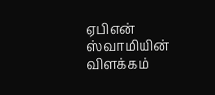ஏபிஎன் ஸ்வாமியின் விளக்கம்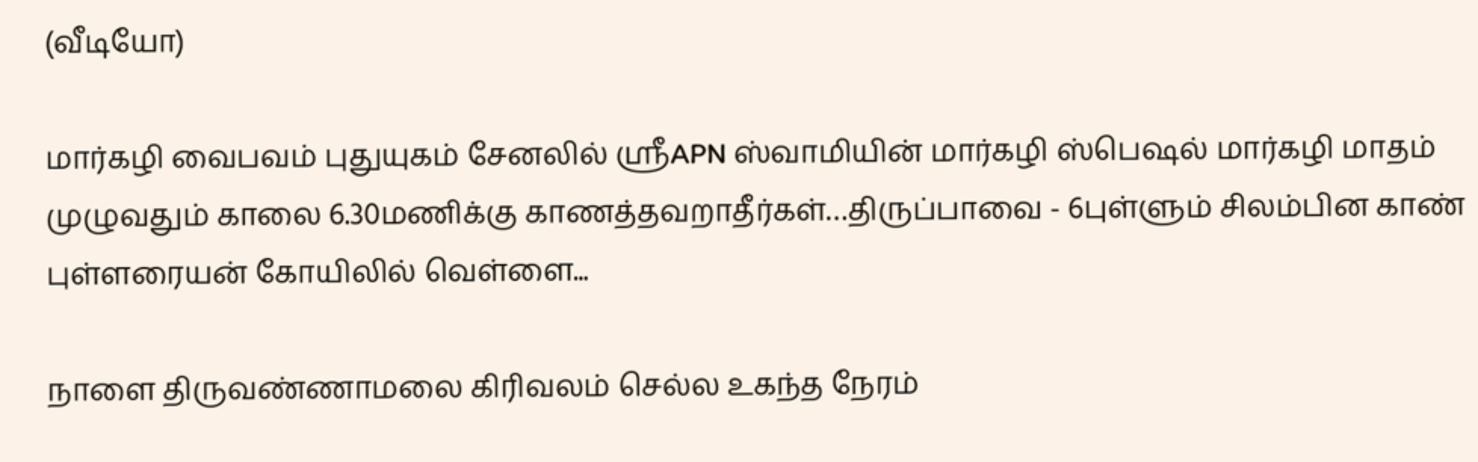(வீடியோ)

மார்கழி வைபவம் புதுயுகம் சேனலில் ஶ்ரீAPN ஸ்வாமியின் மார்கழி ஸ்பெஷல் மார்கழி மாதம் முழுவதும் காலை 6.30மணிக்கு காணத்தவறாதீர்கள்…திருப்பாவை - 6புள்ளும் சிலம்பின காண் புள்ளரையன் கோயிலில் வெள்ளை...

நாளை திருவண்ணாமலை கிரிவலம் செல்ல உகந்த நேரம்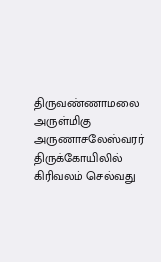திருவண்ணாமலை அருள்மிகு அருணாசலேஸ்வரர் திருக்கோயிலில் கிரிவலம் செல்வது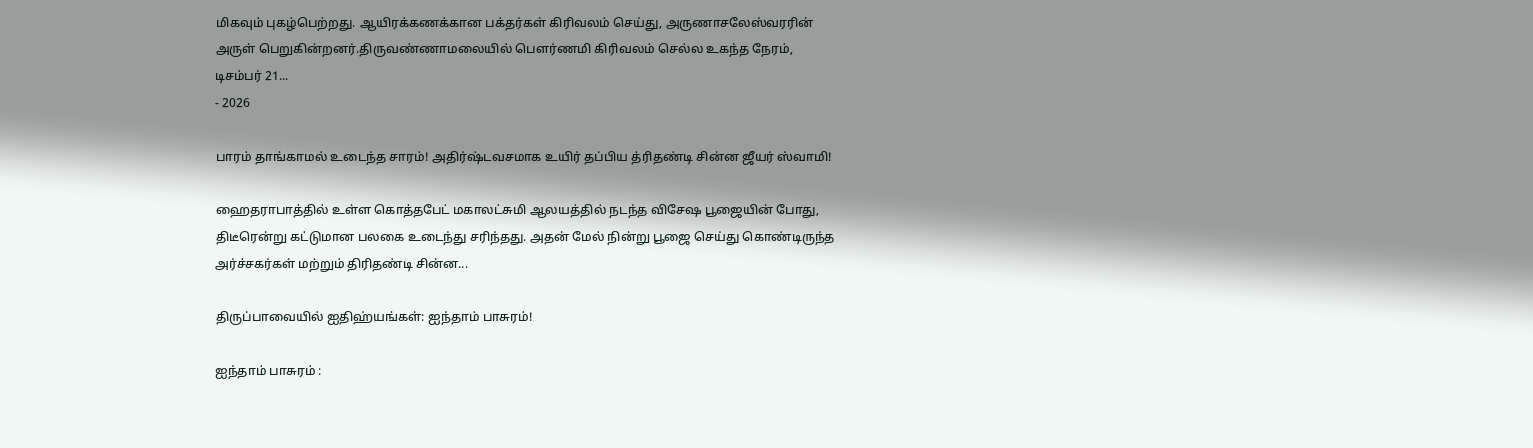மிகவும் புகழ்பெற்றது. ஆயிரக்கணக்கான பக்தர்கள் கிரிவலம் செய்து, அருணாசலேஸ்வரரின் அருள் பெறுகின்றனர்.திருவண்ணாமலையில் பௌர்ணமி கிரிவலம் செல்ல உகந்த நேரம், டிசம்பர் 21...
- 2026

பாரம் தாங்காமல் உடைந்த சாரம்! அதிர்ஷ்டவசமாக உயிர் தப்பிய த்ரிதண்டி சின்ன ஜீயர் ஸ்வாமி!

ஹைதராபாத்தில் உள்ள கொத்தபேட் மகாலட்சுமி ஆலயத்தில் நடந்த விசேஷ பூஜையின் போது, திடீரென்று கட்டுமான பலகை உடைந்து சரிந்தது. அதன் மேல் நின்று பூஜை செய்து கொண்டிருந்த அர்ச்சகர்கள் மற்றும் திரிதண்டி சின்ன...

திருப்பாவையில் ஐதிஹ்யங்கள்: ஐந்தாம் பாசுரம்!

ஐந்தாம் பாசுரம் :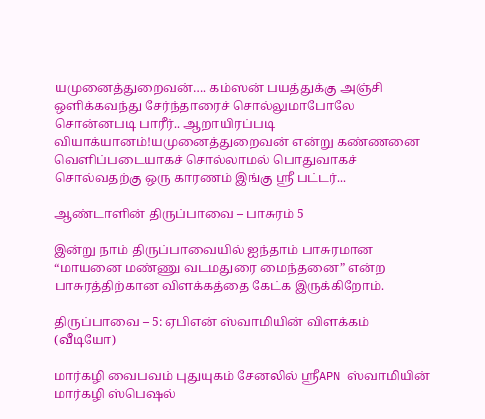யமுனைத்துறைவன்…. கம்ஸன் பயத்துக்கு அஞ்சி ஒளிக்கவந்து சேர்ந்தாரைச் சொல்லுமாபோலே சொன்னபடி பாரீர்.. ஆறாயிரப்படி வியாக்யானம்!யமுனைத்துறைவன் என்று கண்ணனை வெளிப்படையாகச் சொல்லாமல் பொதுவாகச் சொல்வதற்கு ஒரு காரணம் இங்கு ஸ்ரீ பட்டர்...

ஆண்டாளின் திருப்பாவை – பாசுரம் 5

இன்று நாம் திருப்பாவையில் ஐந்தாம் பாசுரமான “மாயனை மண்ணு வடமதுரை மைந்தனை” என்ற பாசுரத்திற்கான விளக்கத்தை கேட்க இருக்கிறோம்.

திருப்பாவை – 5: ஏபிஎன் ஸ்வாமியின் விளக்கம் (வீடியோ)

மார்கழி வைபவம் புதுயுகம் சேனலில் ஶ்ரீAPN ஸ்வாமியின் மார்கழி ஸ்பெஷல்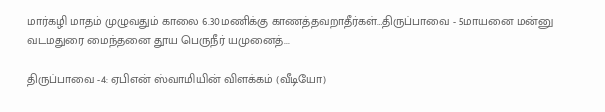மார்கழி மாதம் முழுவதும் காலை 6.30மணிக்கு காணத்தவறாதீர்கள்…திருப்பாவை - 5மாயனை மன்னு வடமதுரை மைந்தனை தூய பெருநீர் யமுனைத்...

திருப்பாவை -4: ஏபிஎன் ஸ்வாமியின் விளக்கம் (வீடியோ)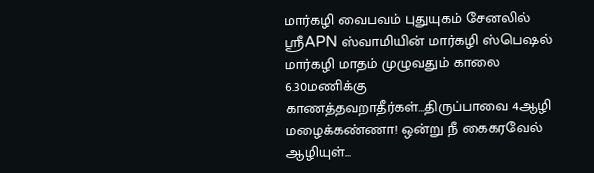மார்கழி வைபவம் புதுயுகம் சேனலில் ஶ்ரீAPN ஸ்வாமியின் மார்கழி ஸ்பெஷல் மார்கழி மாதம் முழுவதும் காலை 6.30மணிக்கு காணத்தவறாதீர்கள்…திருப்பாவை 4ஆழி மழைக்கண்ணா! ஒன்று நீ கைகரவேல் ஆழியுள்...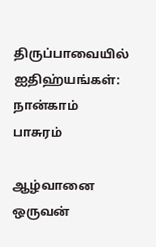திருப்பாவையில் ஐதிஹ்யங்கள்: நான்காம் பாசுரம்

ஆழ்வானை ஒருவன்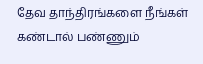தேவ தாந்திரங்களை நீங்கள் கண்டால் பண்ணும்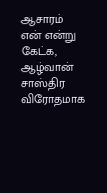ஆசாரம் என் என்று கேட்க, ஆழ்வான் சாஸ்திர விரோதமாக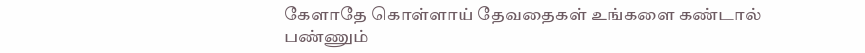கேளாதே கொள்ளாய் தேவதைகள் உங்களை கண்டால் பண்ணும்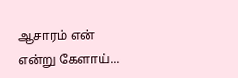ஆசாரம் என் என்று கேளாய்...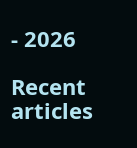- 2026

Recent articles